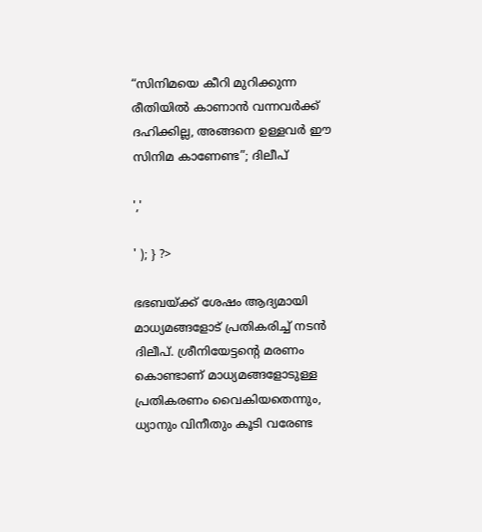“സിനിമയെ കീറി മുറിക്കുന്ന രീതിയിൽ കാണാൻ വന്നവർക്ക് ദഹിക്കില്ല, അങ്ങനെ ഉള്ളവർ ഈ സിനിമ കാണേണ്ട”; ദിലീപ്

','

' ); } ?>

ഭഭബയ്ക്ക് ശേഷം ആദ്യമായി മാധ്യമങ്ങളോട് പ്രതികരിച്ച് നടൻ ദിലീപ്. ശ്രീനിയേട്ടന്റെ മരണം കൊണ്ടാണ് മാധ്യമങ്ങളോടുള്ള പ്രതികരണം വൈകിയതെന്നും, ധ്യാനും വിനീതും കൂടി വരേണ്ട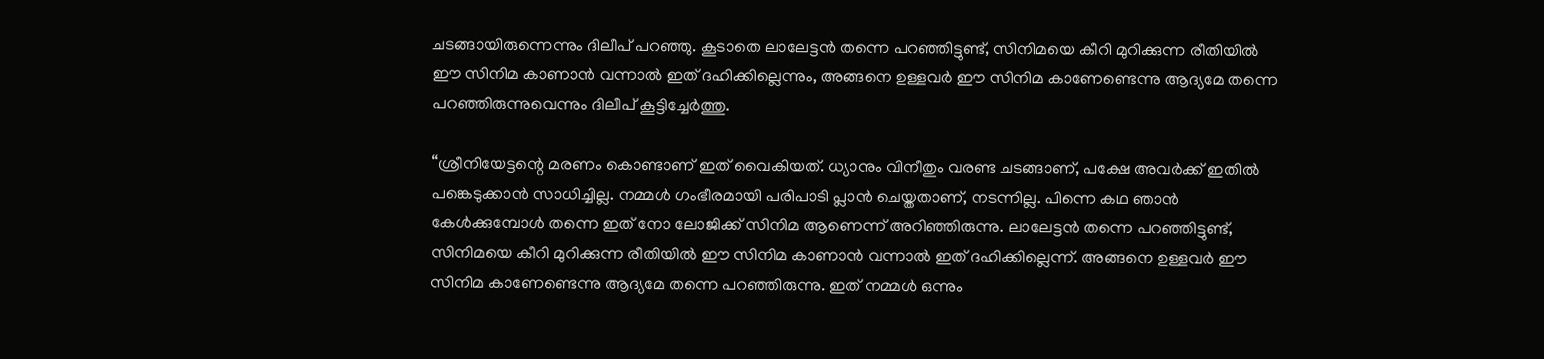ചടങ്ങായിരുന്നെന്നും ദിലീപ് പറഞ്ഞു. കൂടാതെ ലാലേട്ടൻ തന്നെ പറഞ്ഞിട്ടുണ്ട്, സിനിമയെ കീറി മുറിക്കുന്ന രീതിയിൽ ഈ സിനിമ കാണാൻ വന്നാൽ ഇത് ദഹിക്കില്ലെന്നും, അങ്ങനെ ഉള്ളവർ ഈ സിനിമ കാണേണ്ടെന്നു ആദ്യമേ തന്നെ പറഞ്ഞിരുന്നുവെന്നും ദിലീപ് കൂട്ടിച്ചേർത്തു.

“ശ്രീനിയേട്ടന്റെ മരണം കൊണ്ടാണ് ഇത് വൈകിയത്. ധ്യാനും വിനീതും വരണ്ട ചടങ്ങാണ്, പക്ഷേ അവർക്ക് ഇതിൽ പങ്കെടുക്കാൻ സാധിച്ചില്ല. നമ്മൾ ഗംഭീരമായി പരിപാടി പ്ലാൻ ചെയ്തതാണ്, നടന്നില്ല. പിന്നെ കഥ ഞാൻ കേൾക്കുമ്പോൾ തന്നെ ഇത് നോ ലോജിക്ക് സിനിമ ആണെന്ന് അറിഞ്ഞിരുന്നു. ലാലേട്ടൻ തന്നെ പറഞ്ഞിട്ടുണ്ട്, സിനിമയെ കീറി മുറിക്കുന്ന രീതിയിൽ ഈ സിനിമ കാണാൻ വന്നാൽ ഇത് ദഹിക്കില്ലെന്ന്. അങ്ങനെ ഉള്ളവർ ഈ സിനിമ കാണേണ്ടെന്നു ആദ്യമേ തന്നെ പറഞ്ഞിരുന്നു. ഇത് നമ്മൾ ഒന്നും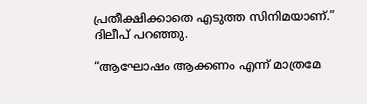പ്രതീക്ഷിക്കാതെ എടുത്ത സിനിമയാണ്.” ദിലീപ് പറഞ്ഞു.

“ആഘോഷം ആക്കണം എന്ന് മാത്രമേ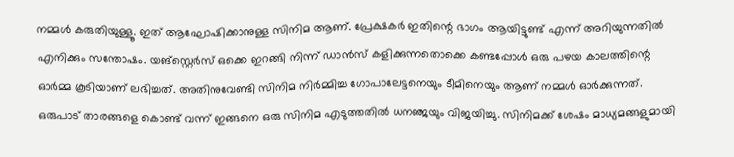നമ്മൾ കരുതിയുള്ളൂ. ഇത് ആഘോഷിക്കാനുള്ള സിനിമ ആണ്. പ്രേക്ഷകർ ഇതിന്റെ ഭാഗം ആയിട്ടുണ്ട് എന്ന് അറിയുന്നതിൽ എനിക്കും സന്തോഷം. യങ്സ്റ്റെർസ് ഒക്കെ ഇറങ്ങി നിന്ന് ഡാൻസ് കളിക്കുന്നതൊക്കെ കണ്ടപ്പോൾ ഒരു പഴയ കാലത്തിന്റെ ഓർമ്മ കൂടിയാണ് ലഭിച്ചത്. അതിനുവേണ്ടി സിനിമ നിർമ്മിച്ച ഗോപാലേട്ടനെയും ടീമിനെയും ആണ് നമ്മൾ ഓർക്കുന്നത്. ഒരുപാട് താരങ്ങളെ കൊണ്ട് വന്ന് ഇങ്ങനെ ഒരു സിനിമ എടുത്തതിൽ ധനഞ്ജയും വിജയിച്ചു. സിനിമക്ക് ശേഷം മാധ്യമങ്ങളുമായി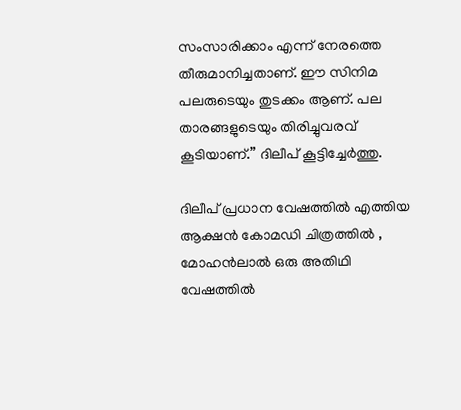സംസാരിക്കാം എന്ന് നേരത്തെ തീരുമാനിച്ചതാണ്. ഈ സിനിമ പലരുടെയും തുടക്കം ആണ്. പല താരങ്ങളുടെയും തിരിച്ചുവരവ് കൂടിയാണ്.” ദിലീപ് കൂട്ടിച്ചേർത്തു.

ദിലീപ് പ്രധാന വേഷത്തിൽ എത്തിയ ആക്ഷൻ കോമഡി ചിത്രത്തിൽ , മോഹൻലാൽ ഒരു അതിഥി വേഷത്തിൽ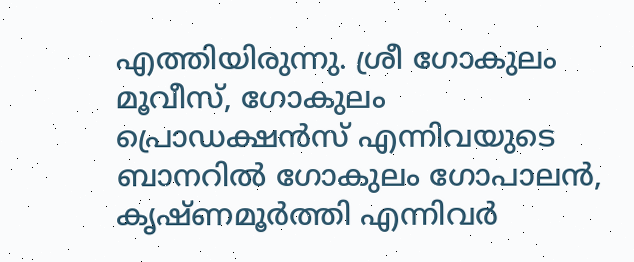എത്തിയിരുന്നു. ശ്രീ ഗോകുലം മൂവീസ്, ഗോകുലം പ്രൊഡക്ഷൻസ് എന്നിവയുടെ ബാനറിൽ ഗോകുലം ഗോപാലൻ, കൃഷ്ണമൂർത്തി എന്നിവർ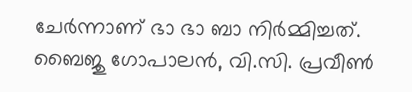ചേർന്നാണ് ഭാ ഭാ ബാ നിർമ്മിച്ചത്. ബൈജു ഗോപാലൻ, വി.സി. പ്രവീൺ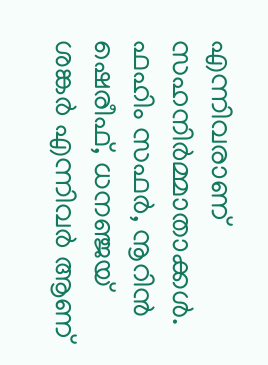എന്നിവരാണ് സഹനിർമ്മാതാക്കൾ. ഫഹിം സഫർ, നൂറിൻ ഷെരീഫ്, ധനഞ്ജയ് ശങ്കർ എന്നിവർ ആണ്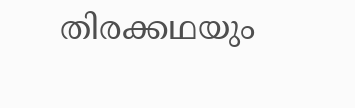തിരക്കഥയും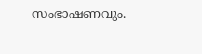സംഭാഷണവും.